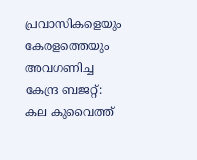പ്രവാസികളെയും കേരളത്തെയും അവഗണിച്ച കേന്ദ്ര ബജറ്റ്: കല കുവൈത്ത്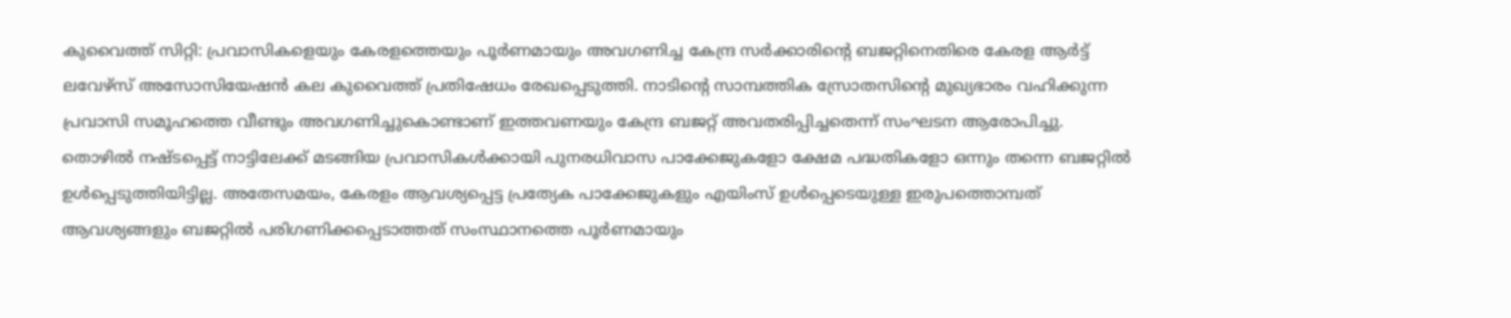കുവൈത്ത് സിറ്റി: പ്രവാസികളെയും കേരളത്തെയും പൂർണമായും അവഗണിച്ച കേന്ദ്ര സർക്കാരിന്റെ ബജറ്റിനെതിരെ കേരള ആർട്ട് ലവേഴ്സ് അസോസിയേഷൻ കല കുവൈത്ത് പ്രതിഷേധം രേഖപ്പെടുത്തി. നാടിന്റെ സാമ്പത്തിക സ്രോതസിന്റെ മുഖ്യഭാരം വഹിക്കുന്ന പ്രവാസി സമൂഹത്തെ വീണ്ടും അവഗണിച്ചുകൊണ്ടാണ് ഇത്തവണയും കേന്ദ്ര ബജറ്റ് അവതരിപ്പിച്ചതെന്ന് സംഘടന ആരോപിച്ചു.
തൊഴിൽ നഷ്ടപ്പെട്ട് നാട്ടിലേക്ക് മടങ്ങിയ പ്രവാസികൾക്കായി പുനരധിവാസ പാക്കേജുകളോ ക്ഷേമ പദ്ധതികളോ ഒന്നും തന്നെ ബജറ്റിൽ ഉൾപ്പെടുത്തിയിട്ടില്ല. അതേസമയം, കേരളം ആവശ്യപ്പെട്ട പ്രത്യേക പാക്കേജുകളും എയിംസ് ഉൾപ്പെടെയുള്ള ഇരുപത്തൊമ്പത് ആവശ്യങ്ങളും ബജറ്റിൽ പരിഗണിക്കപ്പെടാത്തത് സംസ്ഥാനത്തെ പൂർണമായും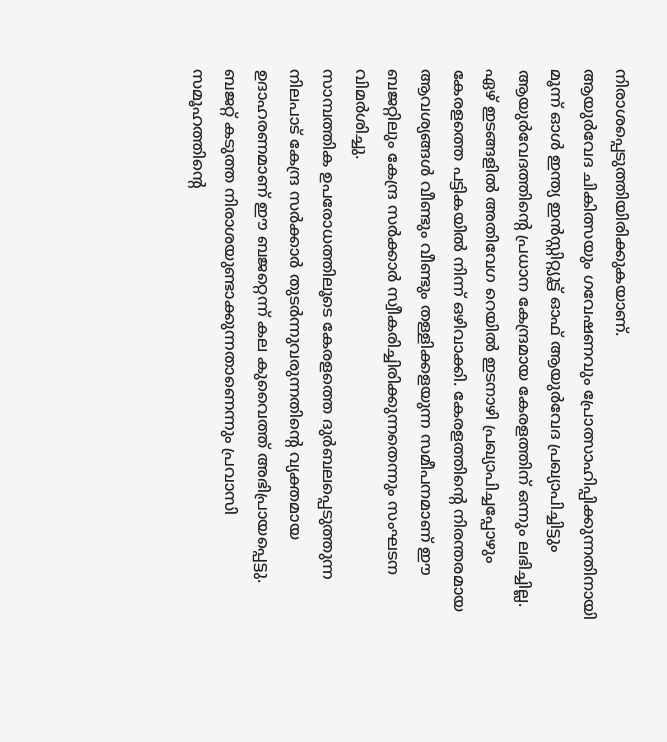നിരാശപ്പെടുത്തിയിരിക്കുകയാണ്.
ആയുർവേദ ചികിത്സയും ഗവേഷണവും പ്രോത്സാഹിപ്പിക്കുന്നതിനായി മൂന്ന് ഓൾ ഇന്ത്യ ഇൻസ്റ്റിറ്റ്യൂട്ട് ഓഫ് ആയുർവേദ പ്രഖ്യാപിച്ചിട്ടും ആയുർവേദത്തിന്റെ പ്രധാന കേന്ദ്രമായ കേരളത്തിന് ഒന്നും ലഭിച്ചില്ല. ഏഴ് ഇടങ്ങളിൽ അതിവേഗ റെയിൽ ഇടനാഴി പ്രഖ്യാപിച്ചപ്പോഴും കേരളത്തെ പട്ടികയിൽ നിന്ന് ഒഴിവാക്കി. കേരളത്തിന്റെ നിരന്തരമായ ആവശ്യങ്ങൾ വീണ്ടും വീണ്ടും തള്ളിക്കളയുന്ന സമീപനമാണ് ഈ ബജറ്റിലും കേന്ദ്ര സർക്കാർ സ്വീകരിച്ചിരിക്കുന്നതെന്നും സംഘടന വിമർശിച്ചു.
സാമ്പത്തിക ഉപരോധത്തിലൂടെ കേരളത്തെ ദുർബലപ്പെടുത്തുന്ന നിലപാട് കേന്ദ്ര സർക്കാർ തുടർന്നുവരുന്നതിന്റെ വ്യക്തമായ ഉദാഹരണമാണ് ഈ ബജറ്റെന്ന് കല കുവൈത്ത് അഭിപ്രായപ്പെട്ടു. ബജറ്റ് കടുത്ത നിരാശയുണ്ടാക്കുന്നതാണെന്നും പ്രവാസി സമൂഹത്തിന്റെ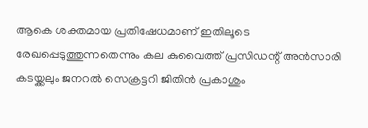ആകെ ശക്തമായ പ്രതിഷേധമാണ് ഇതിലൂടെ രേഖപ്പെടുത്തുന്നതെന്നും കല കുവൈത്ത് പ്രസിഡന്റ് അൻസാരി കടയ്ക്കലും ജനറൽ സെക്രട്ടറി ജിതിൻ പ്രകാശും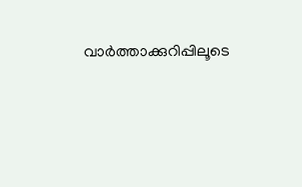വാർത്താക്കുറിപ്പിലൂടെ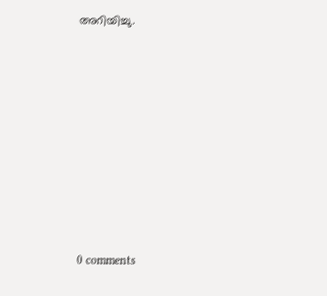അറിയിച്ചു.











0 comments